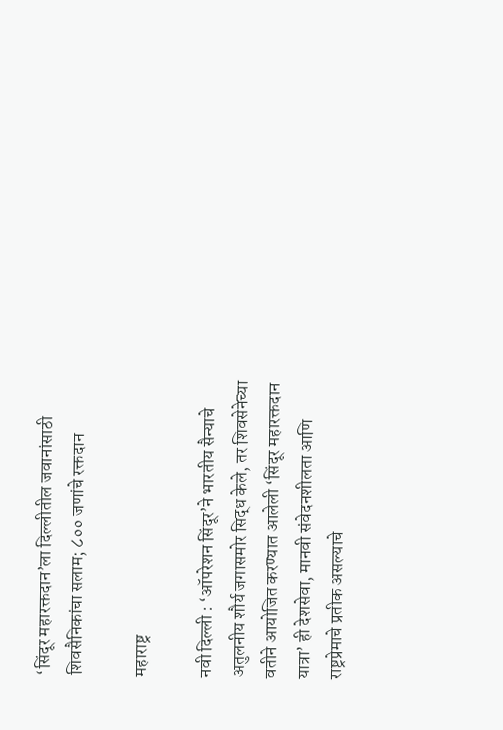‘सिंदूर महारक्तदान’ला दिल्लीतील जवानांसाठी शिवसैनिकांचा सलाम; ८०० जणांचे रक्तदान

महाराष्ट्र

नवी दिल्ली : ‘ऑपरेशन सिंदूर’ने भारतीय सैन्याचे अतुलनीय शौर्य जगासमोर सिद्ध केले, तर शिवसेनेच्या वतीने आयोजित करण्यात आलेली ‘सिंदूर महारक्तदान यात्रा’ ही देशसेवा, मानवी संवेदनशीलता आणि राष्ट्रप्रेमाचे प्रतीक असल्याचे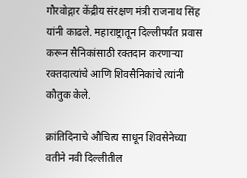गौरवोद्गार केंद्रीय संरक्षण मंत्री राजनाथ सिंह यांनी काढले. महाराष्ट्रातून दिल्लीपर्यंत प्रवास करून सैनिकांसाठी रक्तदान करणाऱ्या रक्तदात्यांचे आणि शिवसैनिकांचे त्यांनी कौतुक केले.

क्रांतिदिनाचे औचित्य साधून शिवसेनेच्या वतीने नवी दिल्लीतील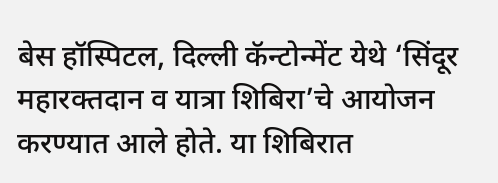बेस हॉस्पिटल, दिल्ली कॅन्टोन्मेंट येथे ‘सिंदूर महारक्तदान व यात्रा शिबिरा’चे आयोजन करण्यात आले होते. या शिबिरात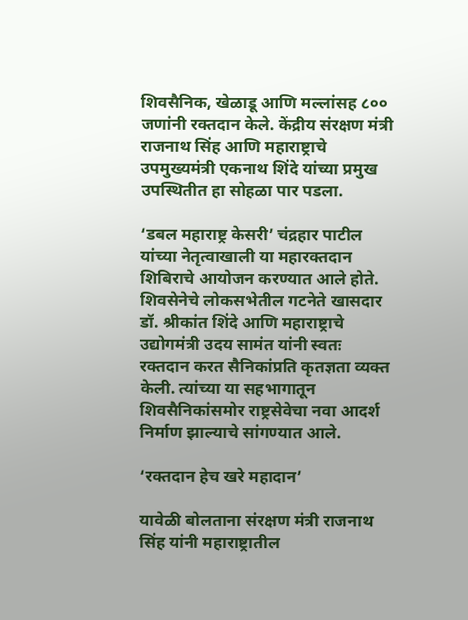शिवसैनिक, खेळाडू आणि मल्लांसह ८०० जणांनी रक्तदान केले. केंद्रीय संरक्षण मंत्री राजनाथ सिंह आणि महाराष्ट्राचे उपमुख्यमंत्री एकनाथ शिंदे यांच्या प्रमुख उपस्थितीत हा सोहळा पार पडला.

‘डबल महाराष्ट्र केसरी’ चंद्रहार पाटील यांच्या नेतृत्वाखाली या महारक्तदान शिबिराचे आयोजन करण्यात आले होते. शिवसेनेचे लोकसभेतील गटनेते खासदार डॉ. श्रीकांत शिंदे आणि महाराष्ट्राचे उद्योगमंत्री उदय सामंत यांनी स्वतः रक्तदान करत सैनिकांप्रति कृतज्ञता व्यक्त केली. त्यांच्या या सहभागातून शिवसैनिकांसमोर राष्ट्रसेवेचा नवा आदर्श निर्माण झाल्याचे सांगण्यात आले.

‘रक्तदान हेच खरे महादान’

यावेळी बोलताना संरक्षण मंत्री राजनाथ सिंह यांनी महाराष्ट्रातील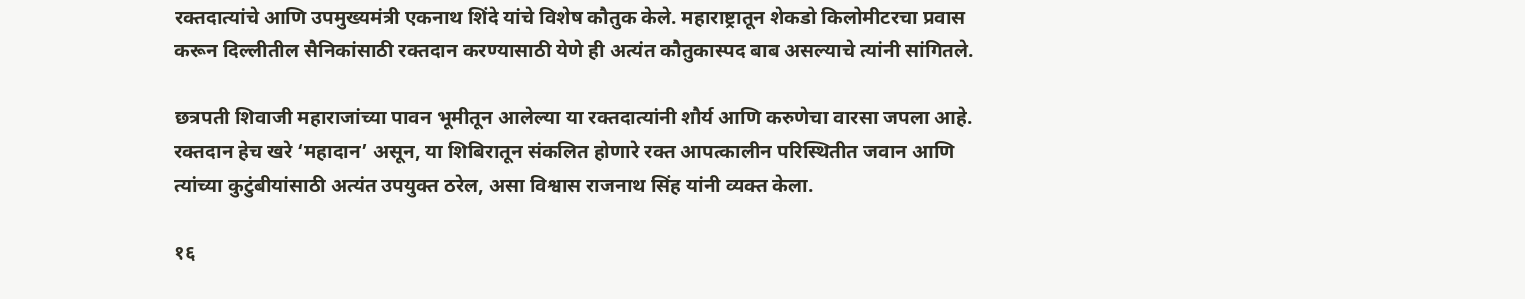रक्तदात्यांचे आणि उपमुख्यमंत्री एकनाथ शिंदे यांचे विशेष कौतुक केले. महाराष्ट्रातून शेकडो किलोमीटरचा प्रवास करून दिल्लीतील सैनिकांसाठी रक्तदान करण्यासाठी येणे ही अत्यंत कौतुकास्पद बाब असल्याचे त्यांनी सांगितले.

छत्रपती शिवाजी महाराजांच्या पावन भूमीतून आलेल्या या रक्तदात्यांनी शौर्य आणि करुणेचा वारसा जपला आहे. रक्तदान हेच खरे ‘महादान’ असून, या शिबिरातून संकलित होणारे रक्त आपत्कालीन परिस्थितीत जवान आणि त्यांच्या कुटुंबीयांसाठी अत्यंत उपयुक्त ठरेल, असा विश्वास राजनाथ सिंह यांनी व्यक्त केला.

१६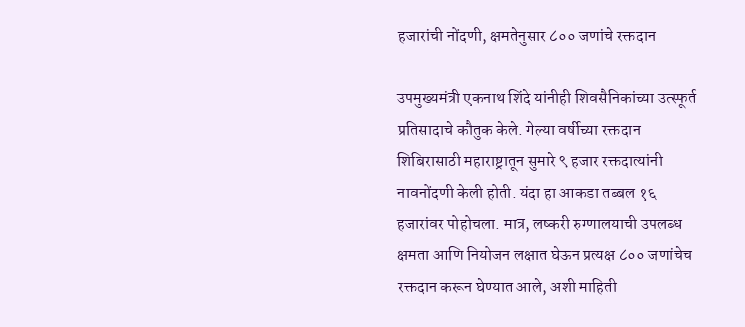हजारांची नोंदणी, क्षमतेनुसार ८०० जणांचे रक्तदान

उपमुख्यमंत्री एकनाथ शिंदे यांनीही शिवसैनिकांच्या उत्स्फूर्त प्रतिसादाचे कौतुक केले. गेल्या वर्षीच्या रक्तदान शिबिरासाठी महाराष्ट्रातून सुमारे ९ हजार रक्तदात्यांनी नावनोंदणी केली होती. यंदा हा आकडा तब्बल १६ हजारांवर पोहोचला. मात्र, लष्करी रुग्णालयाची उपलब्ध क्षमता आणि नियोजन लक्षात घेऊन प्रत्यक्ष ८०० जणांचेच रक्तदान करून घेण्यात आले, अशी माहिती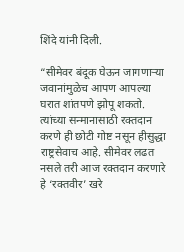शिंदे यांनी दिली.

“सीमेवर बंदूक घेऊन जागणाऱ्या जवानांमुळेच आपण आपल्या घरात शांतपणे झोपू शकतो. त्यांच्या सन्मानासाठी रक्तदान करणे ही छोटी गोष्ट नसून हीसुद्धा राष्ट्रसेवाच आहे. सीमेवर लढत नसले तरी आज रक्तदान करणारे हे ‘रक्तवीर’ खरे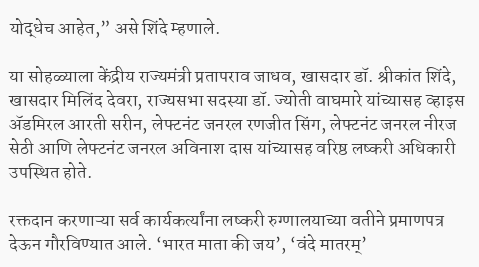योद्धेच आहेत,” असे शिंदे म्हणाले.

या सोहळ्याला केंद्रीय राज्यमंत्री प्रतापराव जाधव, खासदार डॉ. श्रीकांत शिंदे, खासदार मिलिंद देवरा, राज्यसभा सदस्या डॉ. ज्योती वाघमारे यांच्यासह व्हाइस ॲडमिरल आरती सरीन, लेफ्टनंट जनरल रणजीत सिंग, लेफ्टनंट जनरल नीरज सेठी आणि लेफ्टनंट जनरल अविनाश दास यांच्यासह वरिष्ठ लष्करी अधिकारी उपस्थित होते.

रक्तदान करणाऱ्या सर्व कार्यकर्त्यांना लष्करी रुग्णालयाच्या वतीने प्रमाणपत्र देऊन गौरविण्यात आले. ‘भारत माता की जय’, ‘वंदे मातरम्’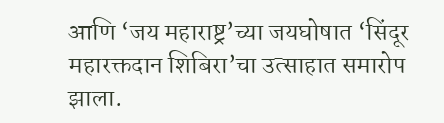आणि ‘जय महाराष्ट्र’च्या जयघोषात ‘सिंदूर महारक्तदान शिबिरा’चा उत्साहात समारोप झाला.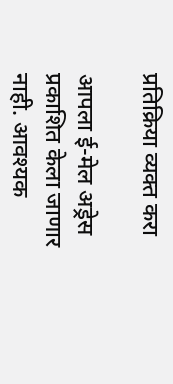प्रतिक्रिया व्यक्त करा

आपला ई-मेल अड्रेस प्रकाशित केला जाणार नाही. आवश्यक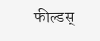फील्डस्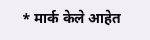* मार्क केले आहेत